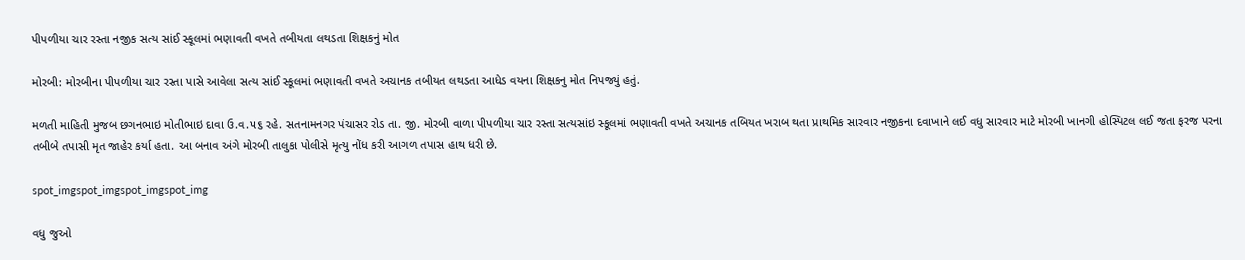પીપળીયા ચાર રસ્તા નજીક સત્ય સાંઈ સ્કૂલમાં ભણાવતી વખતે તબીયતા લથડતા શિક્ષકનું મોત

મોરબી: મોરબીના પીપળીયા ચાર રસ્તા પાસે આવેલા સત્ય સાંઈ સ્કૂલમાં ભણાવતી વખતે અચાનક તબીયત લથડતા આધેડ વયના શિક્ષકનુ મોત નિપજ્યું હતું.

મળતી માહિતી મુજબ છગનભાઇ મોતીભાઇ દાવા ઉ.વ.૫૬ રહે. સતનામનગર પંચાસર રોડ તા. જી. મોરબી વાળા પીપળીયા ચાર રસ્તા સત્યસાંઇ સ્કૂલમાં ભણાવતી વખતે અચાનક તબિયત ખરાબ થતા પ્રાથમિક સારવાર નજીકના દવાખાને લઈ વધુ સારવાર માટે મોરબી ખાનગી હોસ્પિટલ લઈ જતા ફરજ પરના તબીબે તપાસી મૃત જાહેર કર્યા હતા. આ બનાવ અંગે મોરબી તાલુકા પોલીસે મૃત્યુ નોંધ કરી આગળ તપાસ હાથ ધરી છે.

spot_imgspot_imgspot_imgspot_img

વધુ જુઓ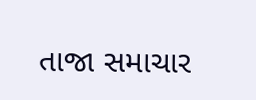તાજા સમાચાર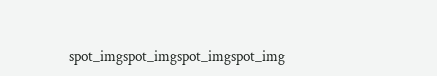spot_imgspot_imgspot_imgspot_img